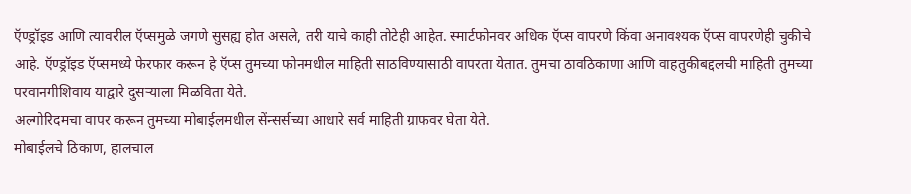ऍण्ड्रॉइड आणि त्यावरील ऍप्समुळे जगणे सुसह्य होत असले, तरी याचे काही तोटेही आहेत. स्मार्टफोनवर अधिक ऍप्स वापरणे किंवा अनावश्यक ऍप्स वापरणेही चुकीचे आहे. ऍण्ड्रॉइड ऍप्समध्ये फेरफार करून हे ऍप्स तुमच्या फोनमधील माहिती साठविण्यासाठी वापरता येतात. तुमचा ठावठिकाणा आणि वाहतुकीबद्दलची माहिती तुमच्या परवानगीशिवाय याद्वारे दुसऱ्याला मिळविता येते.
अल्गोरिदमचा वापर करून तुमच्या मोबाईलमधील सेंन्सर्सच्या आधारे सर्व माहिती ग्राफवर घेता येते.
मोबाईलचे ठिकाण, हालचाल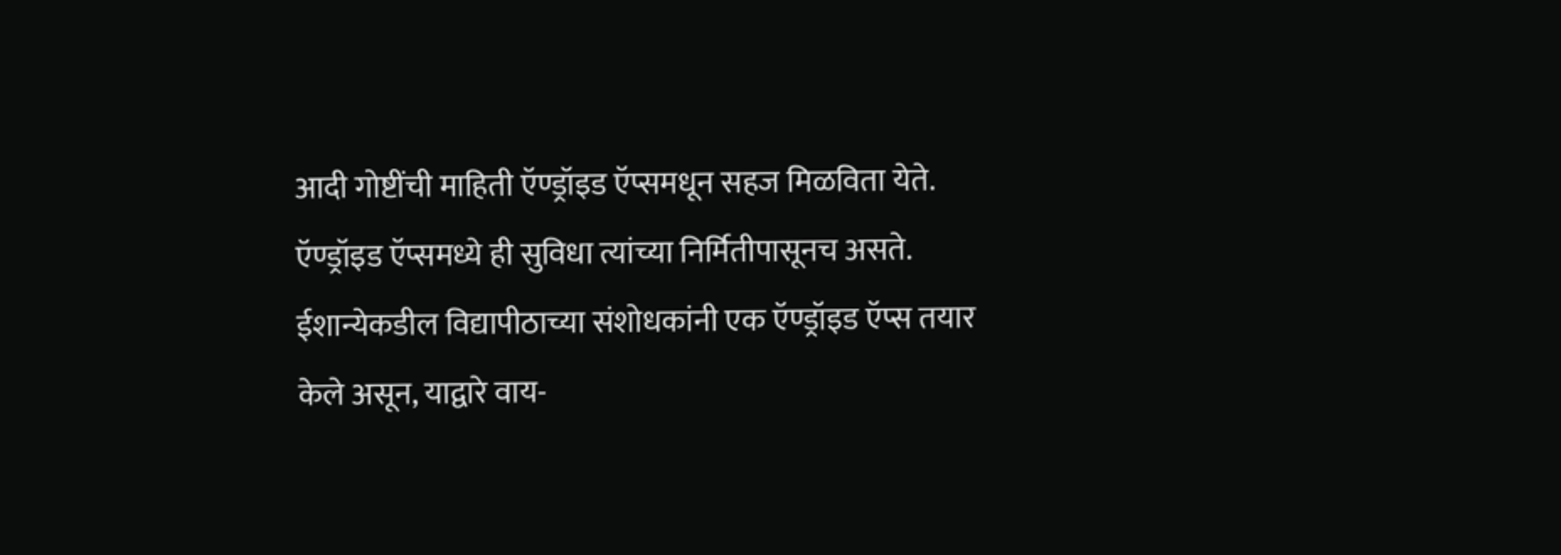आदी गोष्टींची माहिती ऍण्ड्रॉइड ऍप्समधून सहज मिळविता येते. ऍण्ड्रॉइड ऍप्समध्ये ही सुविधा त्यांच्या निर्मितीपासूनच असते.
ईशान्येकडील विद्यापीठाच्या संशोधकांनी एक ऍण्ड्रॉइड ऍप्स तयार केले असून, याद्वारे वाय-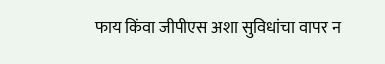फाय किंवा जीपीएस अशा सुविधांचा वापर न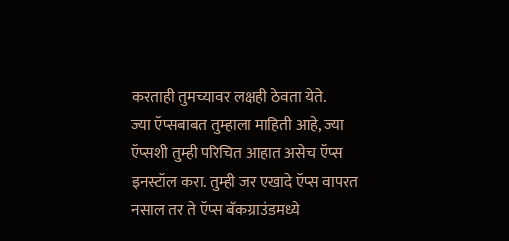करताही तुमच्यावर लक्षही ठेवता येते.
ज्या ऍप्सबाबत तुम्हाला माहिती आहे, ज्या ऍप्सशी तुम्ही परिचित आहात असेच ऍप्स इनस्टॉल करा. तुम्ही जर एखादे ऍप्स वापरत नसाल तर ते ऍप्स बॅकग्राउंडमध्ये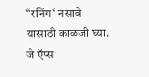“रनिंग‘ नसावे यासाठी काळजी घ्या.
जे ऍप्स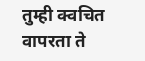तुम्ही क्वचित वापरता ते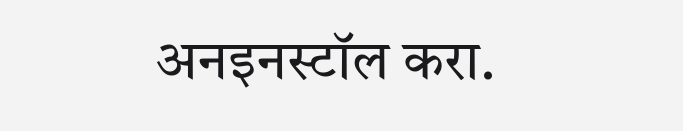अनइनस्टॉल करा.